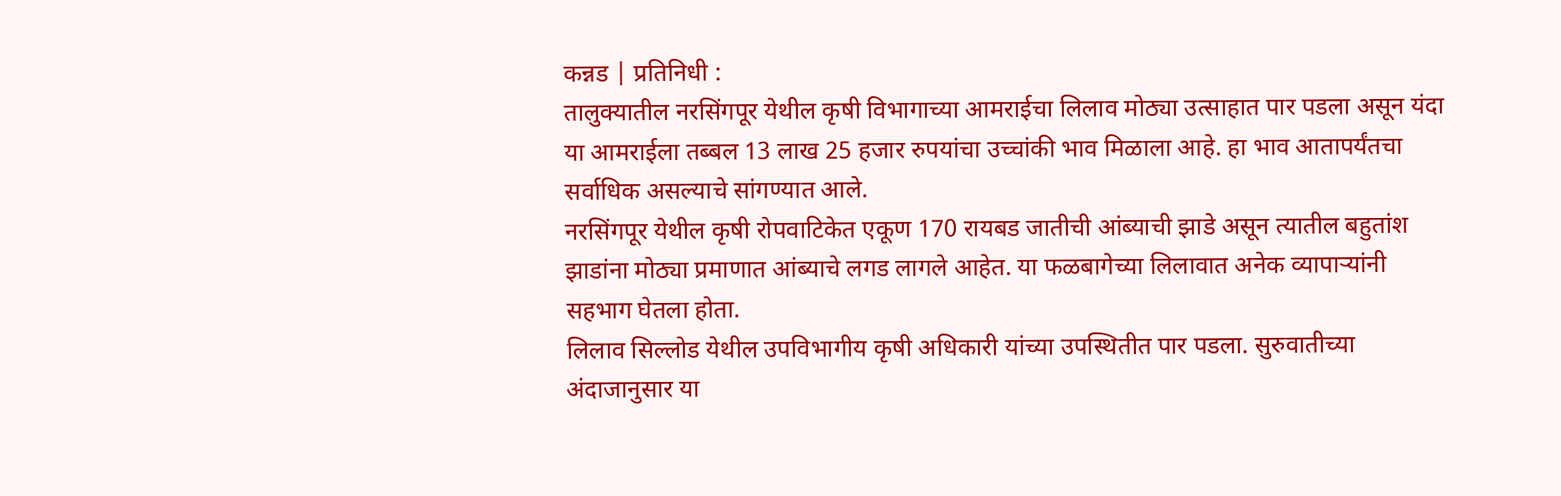कन्नड | प्रतिनिधी :
तालुक्यातील नरसिंगपूर येथील कृषी विभागाच्या आमराईचा लिलाव मोठ्या उत्साहात पार पडला असून यंदा या आमराईला तब्बल 13 लाख 25 हजार रुपयांचा उच्चांकी भाव मिळाला आहे. हा भाव आतापर्यंतचा सर्वाधिक असल्याचे सांगण्यात आले.
नरसिंगपूर येथील कृषी रोपवाटिकेत एकूण 170 रायबड जातीची आंब्याची झाडे असून त्यातील बहुतांश झाडांना मोठ्या प्रमाणात आंब्याचे लगड लागले आहेत. या फळबागेच्या लिलावात अनेक व्यापाऱ्यांनी सहभाग घेतला होता.
लिलाव सिल्लोड येथील उपविभागीय कृषी अधिकारी यांच्या उपस्थितीत पार पडला. सुरुवातीच्या अंदाजानुसार या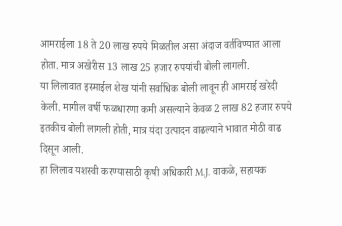आमराईला 18 ते 20 लाख रुपये मिळतील असा अंदाज वर्तविण्यात आला होता. मात्र अखेरीस 13 लाख 25 हजार रुपयांची बोली लागली.
या लिलावात इस्माईल शेख यांनी सर्वाधिक बोली लावून ही आमराई खरेदी केली. मागील वर्षी फळधारणा कमी असल्याने केवळ 2 लाख 82 हजार रुपये इतकीच बोली लागली होती, मात्र यंदा उत्पादन वाढल्याने भावात मोठी वाढ दिसून आली.
हा लिलाव यशस्वी करण्यासाठी कृषी अधिकारी M.J. वाकळे, सहायक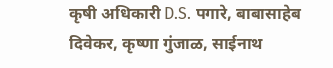कृषी अधिकारी D.S. पगारे, बाबासाहेब दिवेकर, कृष्णा गुंजाळ, साईनाथ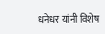धनेधर यांनी विशेष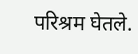परिश्रम घेतले.